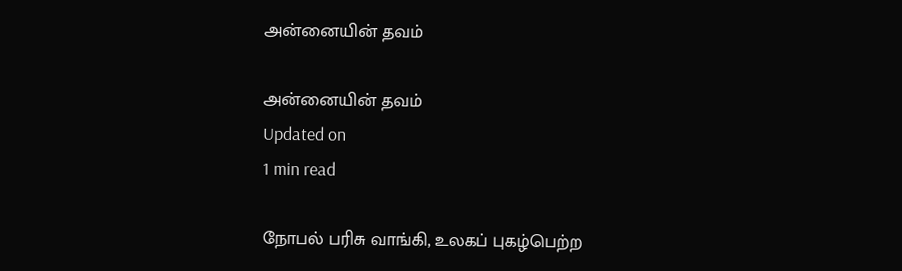அன்னையின் தவம்

அன்னையின் தவம்
Updated on
1 min read

நோபல் பரிசு வாங்கி, உலகப் புகழ்பெற்ற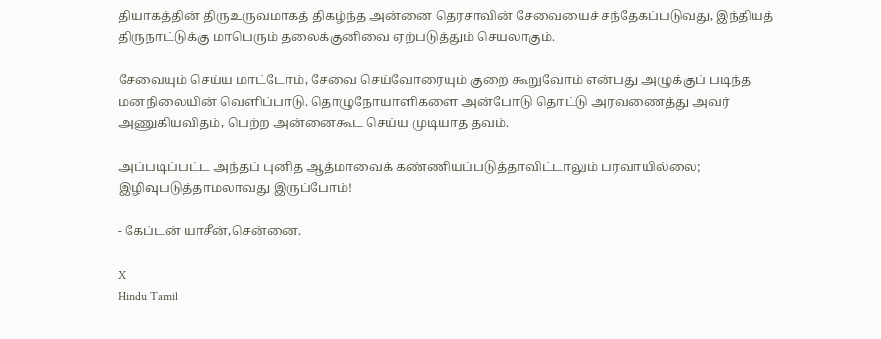தியாகத்தின் திருஉருவமாகத் திகழ்ந்த அன்னை தெரசாவின் சேவையைச் சந்தேகப்படுவது, இந்தியத் திருநாட்டுக்கு மாபெரும் தலைக்குனிவை ஏற்படுத்தும் செயலாகும்.

சேவையும் செய்ய மாட்டோம், சேவை செய்வோரையும் குறை கூறுவோம் என்பது அழுக்குப் படிந்த மனநிலையின் வெளிப்பாடு. தொழுநோயாளிகளை அன்போடு தொட்டு அரவணைத்து அவர் அணுகியவிதம், பெற்ற அன்னைகூட செய்ய முடியாத தவம்.

அப்படிப்பட்ட அந்தப் புனித ஆத்மாவைக் கண்ணியப்படுத்தாவிட்டாலும் பரவாயில்லை; இழிவுபடுத்தாமலாவது இருப்போம்!

- கேப்டன் யாசீன்,சென்னை.

X
Hindu Tamil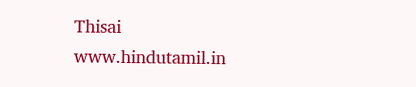Thisai
www.hindutamil.in